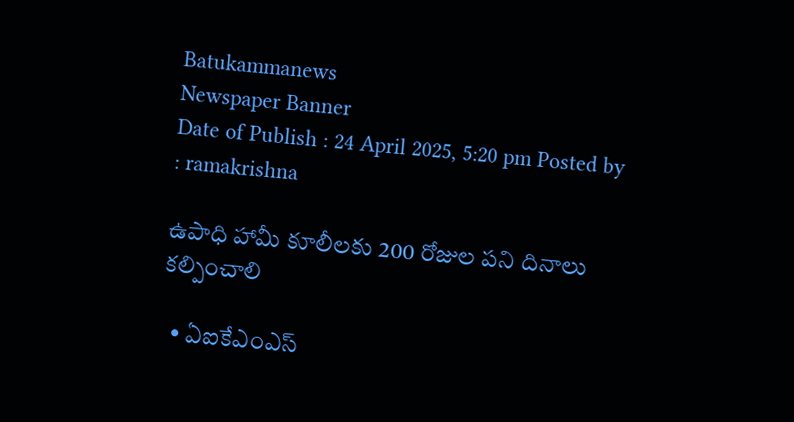Batukammanews
Newspaper Banner
Date of Publish : 24 April 2025, 5:20 pm Posted by : ramakrishna

ఉపాధి హామీ కూలీలకు 200 రోజుల పని దినాలు కల్పించాలి

  • ఏఐకేఎంఎస్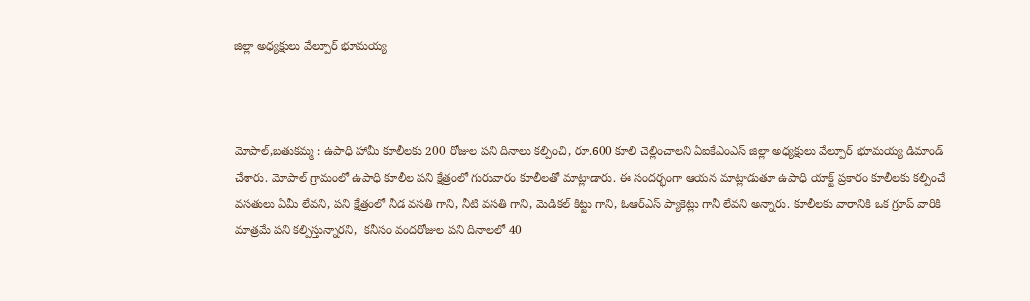జిల్లా అధ్యక్షులు వేల్పూర్ భూమయ్య



మోపాల్,బతుకమ్మ : ఉపాధి హామీ కూలీలకు 200 రోజుల పని దినాలు కల్పించి, రూ.600 కూలి చెల్లించాలని ఏఐకేఎంఎస్ జిల్లా అధ్యక్షులు వేల్పూర్ భూమయ్య డిమాండ్ చేశారు. మోపాల్ గ్రామంలో ఉపాధి కూలీల పని క్షేత్రంలో గురువారం కూలీలతో మాట్లాడారు. ఈ సందర్భంగా ఆయన మాట్లాడుతూ ఉపాధి యాక్ట్ ప్రకారం కూలీలకు కల్పించే వసతులు ఏమీ లేవని, పని క్షేత్రంలో నీడ వసతి గాని, నీటి వసతి గాని, మెడికల్ కిట్టు గాని, ఓఆర్ఎస్ ప్యాకెట్లు గానీ లేవని అన్నారు. కూలీలకు వారానికి ఒక గ్రూప్ వారికి మాత్రమే పని కల్పిస్తున్నారని,  కనీసం వందరోజుల పని దినాలలో 40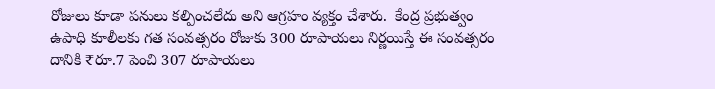రోజులు కూడా పనులు కల్పించలేదు అని ఆగ్రహం వ్యక్తం చేశారు.  కేంద్ర ప్రభుత్వం ఉపాధి కూలీలకు గత సంవత్సరం రోజుకు 300 రూపాయలు నిర్ణయిస్తే ఈ సంవత్సరం దానికి ₹రూ.7 పెంచి 307 రూపాయలు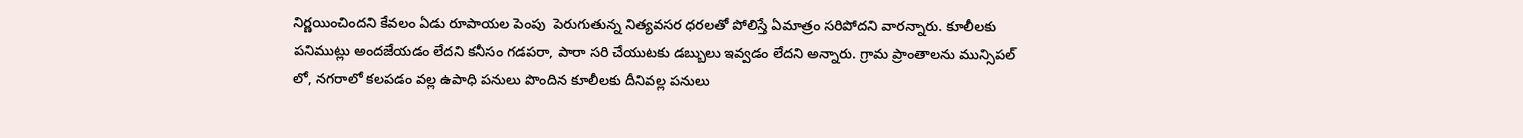నిర్ణయించిందని కేవలం ఏడు రూపాయల పెంపు  పెరుగుతున్న నిత్యవసర ధరలతో పోలిస్తే ఏమాత్రం సరిపోదని వారన్నారు. కూలీలకు పనిముట్లు అందజేయడం లేదని కనీసం గడపరా, పారా సరి చేయుటకు డబ్బులు ఇవ్వడం లేదని అన్నారు. గ్రామ ప్రాంతాలను మున్సిపల్ లో, నగరాలో కలపడం వల్ల ఉపాధి పనులు పొందిన కూలీలకు దీనివల్ల పనులు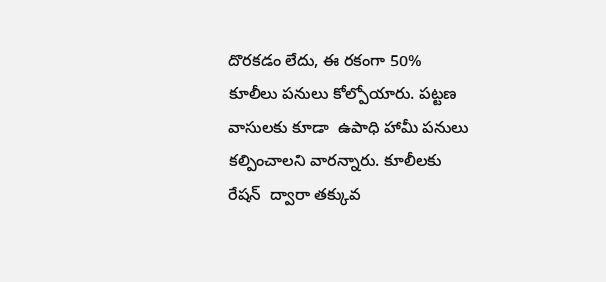దొరకడం లేదు, ఈ రకంగా 50% కూలీలు పనులు కోల్పోయారు. పట్టణ వాసులకు కూడా  ఉపాధి హామీ పనులు కల్పించాలని వారన్నారు. కూలీలకు రేషన్  ద్వారా తక్కువ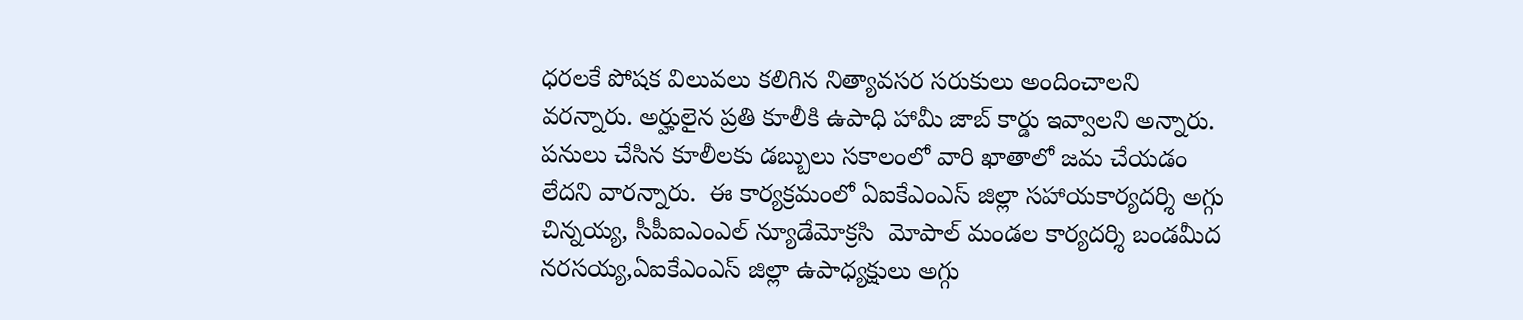ధరలకే పోషక విలువలు కలిగిన నిత్యావసర సరుకులు అందించాలని వరన్నారు. అర్హులైన ప్రతి కూలీకి ఉపాధి హామీ జాబ్ కార్డు ఇవ్వాలని అన్నారు. పనులు చేసిన కూలీలకు డబ్బులు సకాలంలో వారి ఖాతాలో జమ చేయడం లేదని వారన్నారు.  ఈ కార్యక్రమంలో ఏఐకేఎంఎస్ జిల్లా సహాయకార్యదర్శి అగ్గు చిన్నయ్య, సీపీఐఎంఎల్ న్యూడేమోక్రసి  మోపాల్ మండల కార్యదర్శి బండమీద నరసయ్య,ఏఐకేఎంఎస్ జిల్లా ఉపాధ్యక్షులు అగ్గు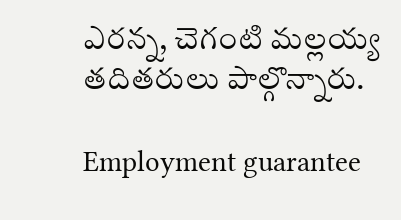ఎరన్న, చెగంటి మల్లయ్య తదితరులు పాల్గొన్నారు.

Employment guarantee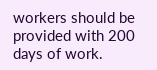workers should be provided with 200 days of work.